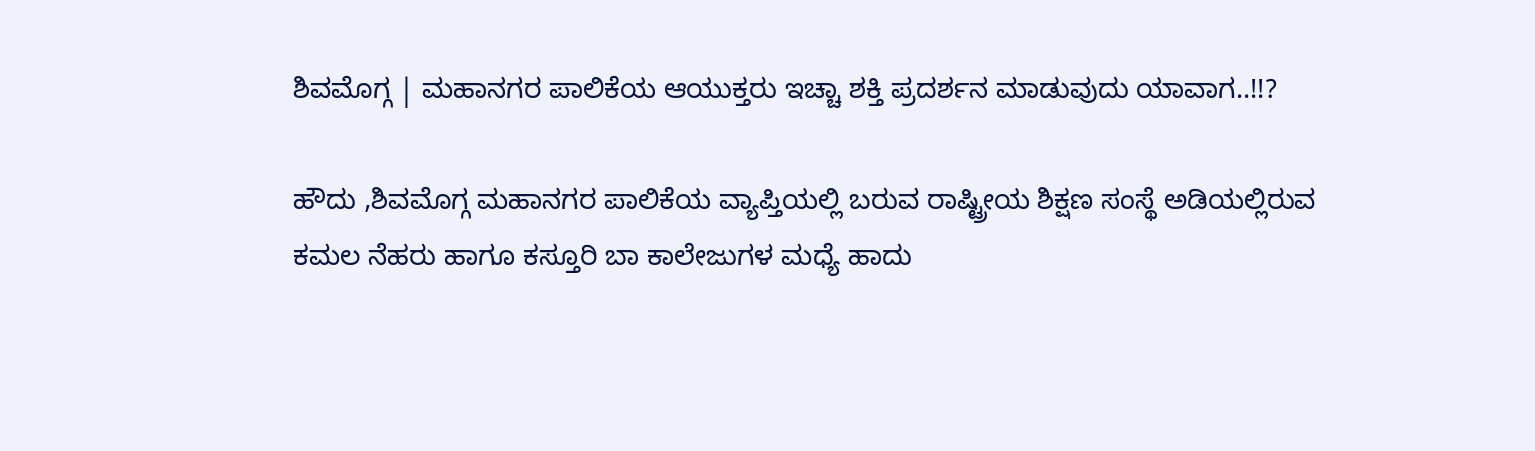ಶಿವಮೊಗ್ಗ | ಮಹಾನಗರ ಪಾಲಿಕೆಯ ಆಯುಕ್ತರು ಇಚ್ಚಾ ಶಕ್ತಿ ಪ್ರದರ್ಶನ ಮಾಡುವುದು ಯಾವಾಗ..!!?

ಹೌದು ,ಶಿವಮೊಗ್ಗ ಮಹಾನಗರ ಪಾಲಿಕೆಯ ವ್ಯಾಪ್ತಿಯಲ್ಲಿ ಬರುವ ರಾಷ್ಟ್ರೀಯ ಶಿಕ್ಷಣ ಸಂಸ್ಥೆ ಅಡಿಯಲ್ಲಿರುವ ಕಮಲ ನೆಹರು ಹಾಗೂ ಕಸ್ತೂರಿ ಬಾ ಕಾಲೇಜುಗಳ ಮಧ್ಯೆ ಹಾದು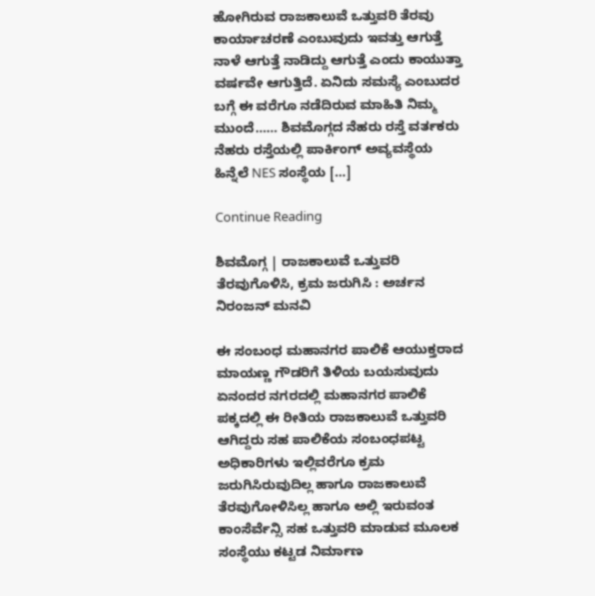ಹೋಗಿರುವ ರಾಜಕಾಲುವೆ ಒತ್ತುವರಿ ತೆರವು ಕಾರ್ಯಾಚರಣೆ ಎಂಬುವುದು ಇವತ್ತು ಆಗುತ್ತೆ ನಾಳೆ ಆಗುತ್ತೆ ನಾಡಿದ್ದು ಆಗುತ್ತೆ ಎಂದು ಕಾಯುತ್ತಾ ವರ್ಷವೇ ಆಗುತ್ತಿದೆ. ಏನಿದು ಸಮಸ್ಯೆ ಎಂಬುದರ ಬಗ್ಗೆ ಈ ವರೆಗೂ ನಡೆದಿರುವ ಮಾಹಿತಿ ನಿಮ್ಮ ಮುಂದೆ…… ಶಿವಮೊಗ್ಗದ ನೆಹರು ರಸ್ತೆ ವರ್ತಕರು ನೆಹರು ರಸ್ತೆಯಲ್ಲಿ ಪಾರ್ಕಿಂಗ್ ಅವ್ಯವಸ್ಥೆಯ ಹಿನ್ನೆಲೆ NES ಸಂಸ್ಥೆಯ […]

Continue Reading

ಶಿವಮೊಗ್ಗ | ರಾಜಕಾಲುವೆ ಒತ್ತುವರಿ ತೆರವುಗೊಳಿಸಿ, ಕ್ರಮ ಜರುಗಿಸಿ : ಅರ್ಚನ ನಿರಂಜನ್ ಮನವಿ

ಈ ಸಂಬಂಧ ಮಹಾನಗರ ಪಾಲಿಕೆ ಆಯುಕ್ತರಾದ ಮಾಯಣ್ಣ ಗೌಡರಿಗೆ ತಿಳಿಯ ಬಯಸುವುದು ಏನಂದರ ನಗರದಲ್ಲಿ ಮಹಾನಗರ ಪಾಲಿಕೆ ಪಕ್ಕದಲ್ಲಿ ಈ ರೀತಿಯ ರಾಜಕಾಲುವೆ ಒತ್ತುವರಿ ಆಗಿದ್ದರು ಸಹ ಪಾಲಿಕೆಯ ಸಂಬಂಧಪಟ್ಟ ಅಧಿಕಾರಿಗಳು ಇಲ್ಲಿವರೆಗೂ ಕ್ರಮ ಜರುಗಿಸಿರುವುದಿಲ್ಲ ಹಾಗೂ ರಾಜಕಾಲುವೆ ತೆರವುಗೋಳಿಸಿಲ್ಲ ಹಾಗೂ ಅಲ್ಲಿ ಇರುವಂತ ಕಾಂಸೆರ್ವೆನ್ಸಿ ಸಹ ಒತ್ತುವರಿ ಮಾಡುವ ಮೂಲಕ ಸಂಸ್ಥೆಯು ಕಟ್ಟಡ ನಿರ್ಮಾಣ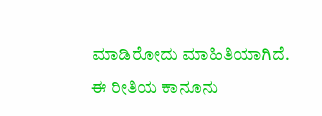ಮಾಡಿರೋದು ಮಾಹಿತಿಯಾಗಿದೆ. ಈ ರೀತಿಯ ಕಾನೂನು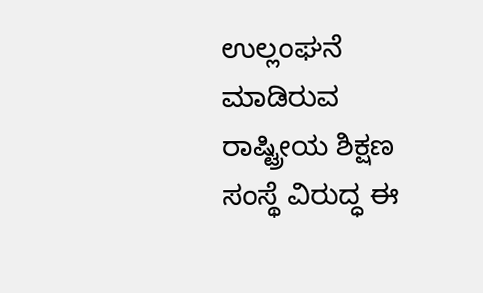ಉಲ್ಲಂಘನೆ ಮಾಡಿರುವ ರಾಷ್ಟ್ರೀಯ ಶಿಕ್ಷಣ ಸಂಸ್ಥೆ ವಿರುದ್ಧ ಈ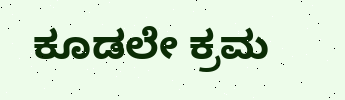ಕೂಡಲೇ ಕ್ರಮ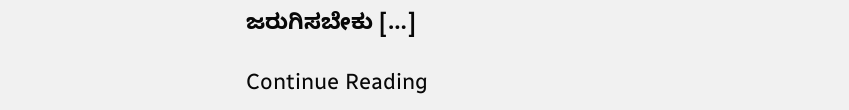ಜರುಗಿಸಬೇಕು […]

Continue Reading